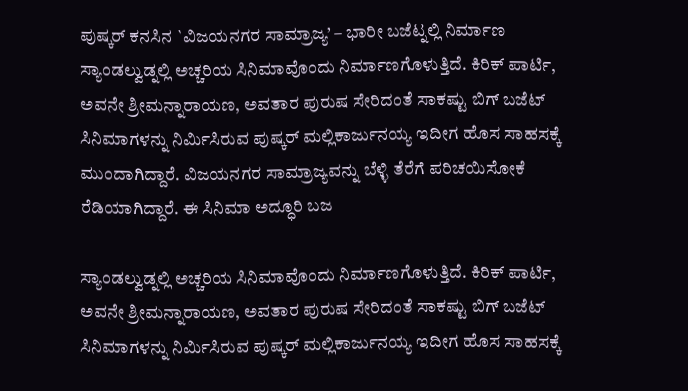ಪುಷ್ಕರ್ ಕನಸಿನ `ವಿಜಯನಗರ ಸಾಮ್ರಾಜ್ಯ’ – ಭಾರೀ ಬಜೆಟ್ನಲ್ಲಿ ನಿರ್ಮಾಣ
ಸ್ಯಾಂಡಲ್ವುಡ್ನಲ್ಲಿ ಅಚ್ಚರಿಯ ಸಿನಿಮಾವೊಂದು ನಿರ್ಮಾಣಗೊಳುತ್ತಿದೆ. ಕಿರಿಕ್ ಪಾರ್ಟಿ, ಅವನೇ ಶ್ರೀಮನ್ನಾರಾಯಣ, ಅವತಾರ ಪುರುಷ ಸೇರಿದಂತೆ ಸಾಕಷ್ಟು ಬಿಗ್ ಬಜೆಟ್ ಸಿನಿಮಾಗಳನ್ನು ನಿರ್ಮಿಸಿರುವ ಪುಷ್ಕರ್ ಮಲ್ಲಿಕಾರ್ಜುನಯ್ಯ ಇದೀಗ ಹೊಸ ಸಾಹಸಕ್ಕೆ ಮುಂದಾಗಿದ್ದಾರೆ. ವಿಜಯನಗರ ಸಾಮ್ರಾಜ್ಯವನ್ನು ಬೆಳ್ಳಿ ತೆರೆಗೆ ಪರಿಚಯಿಸೋಕೆ ರೆಡಿಯಾಗಿದ್ದಾರೆ. ಈ ಸಿನಿಮಾ ಅದ್ಧೂರಿ ಬಜ

ಸ್ಯಾಂಡಲ್ವುಡ್ನಲ್ಲಿ ಅಚ್ಚರಿಯ ಸಿನಿಮಾವೊಂದು ನಿರ್ಮಾಣಗೊಳುತ್ತಿದೆ. ಕಿರಿಕ್ ಪಾರ್ಟಿ, ಅವನೇ ಶ್ರೀಮನ್ನಾರಾಯಣ, ಅವತಾರ ಪುರುಷ ಸೇರಿದಂತೆ ಸಾಕಷ್ಟು ಬಿಗ್ ಬಜೆಟ್ ಸಿನಿಮಾಗಳನ್ನು ನಿರ್ಮಿಸಿರುವ ಪುಷ್ಕರ್ ಮಲ್ಲಿಕಾರ್ಜುನಯ್ಯ ಇದೀಗ ಹೊಸ ಸಾಹಸಕ್ಕೆ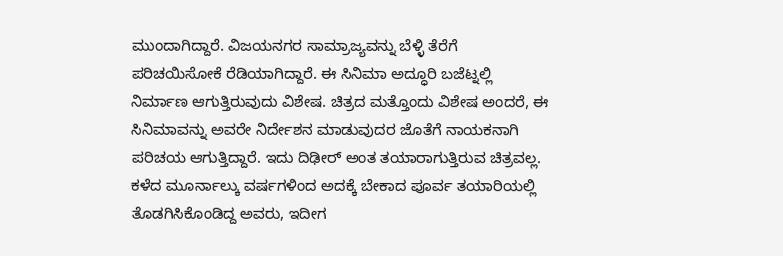ಮುಂದಾಗಿದ್ದಾರೆ. ವಿಜಯನಗರ ಸಾಮ್ರಾಜ್ಯವನ್ನು ಬೆಳ್ಳಿ ತೆರೆಗೆ ಪರಿಚಯಿಸೋಕೆ ರೆಡಿಯಾಗಿದ್ದಾರೆ. ಈ ಸಿನಿಮಾ ಅದ್ಧೂರಿ ಬಜೆಟ್ನಲ್ಲಿ ನಿರ್ಮಾಣ ಆಗುತ್ತಿರುವುದು ವಿಶೇಷ. ಚಿತ್ರದ ಮತ್ತೊಂದು ವಿಶೇಷ ಅಂದರೆ, ಈ ಸಿನಿಮಾವನ್ನು ಅವರೇ ನಿರ್ದೇಶನ ಮಾಡುವುದರ ಜೊತೆಗೆ ನಾಯಕನಾಗಿ ಪರಿಚಯ ಆಗುತ್ತಿದ್ದಾರೆ. ಇದು ದಿಢೀರ್ ಅಂತ ತಯಾರಾಗುತ್ತಿರುವ ಚಿತ್ರವಲ್ಲ. ಕಳೆದ ಮೂರ್ನಾಲ್ಕು ವರ್ಷಗಳಿಂದ ಅದಕ್ಕೆ ಬೇಕಾದ ಪೂರ್ವ ತಯಾರಿಯಲ್ಲಿ ತೊಡಗಿಸಿಕೊಂಡಿದ್ದ ಅವರು, ಇದೀಗ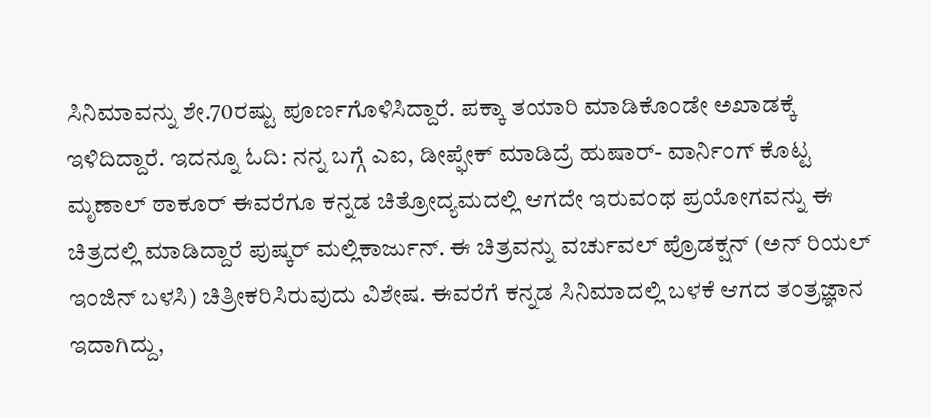ಸಿನಿಮಾವನ್ನು ಶೇ.70ರಷ್ಟು ಪೂರ್ಣಗೊಳಿಸಿದ್ದಾರೆ. ಪಕ್ಕಾ ತಯಾರಿ ಮಾಡಿಕೊಂಡೇ ಅಖಾಡಕ್ಕೆ ಇಳಿದಿದ್ದಾರೆ. ಇದನ್ನೂ ಓದಿ: ನನ್ನ ಬಗ್ಗೆ ಎಐ, ಡೀಪ್ಫೇಕ್ ಮಾಡಿದ್ರೆ ಹುಷಾರ್- ವಾರ್ನಿಂಗ್ ಕೊಟ್ಟ ಮೃಣಾಲ್ ಠಾಕೂರ್ ಈವರೆಗೂ ಕನ್ನಡ ಚಿತ್ರೋದ್ಯಮದಲ್ಲಿ ಆಗದೇ ಇರುವಂಥ ಪ್ರಯೋಗವನ್ನು ಈ ಚಿತ್ರದಲ್ಲಿ ಮಾಡಿದ್ದಾರೆ ಪುಷ್ಕರ್ ಮಲ್ಲಿಕಾರ್ಜುನ್. ಈ ಚಿತ್ರವನ್ನು ವರ್ಚುವಲ್ ಪ್ರೊಡಕ್ಷನ್ (ಅನ್ ರಿಯಲ್ ಇಂಜಿನ್ ಬಳಸಿ) ಚಿತ್ರೀಕರಿಸಿರುವುದು ವಿಶೇಷ. ಈವರೆಗೆ ಕನ್ನಡ ಸಿನಿಮಾದಲ್ಲಿ ಬಳಕೆ ಆಗದ ತಂತ್ರಜ್ಞಾನ ಇದಾಗಿದ್ದು,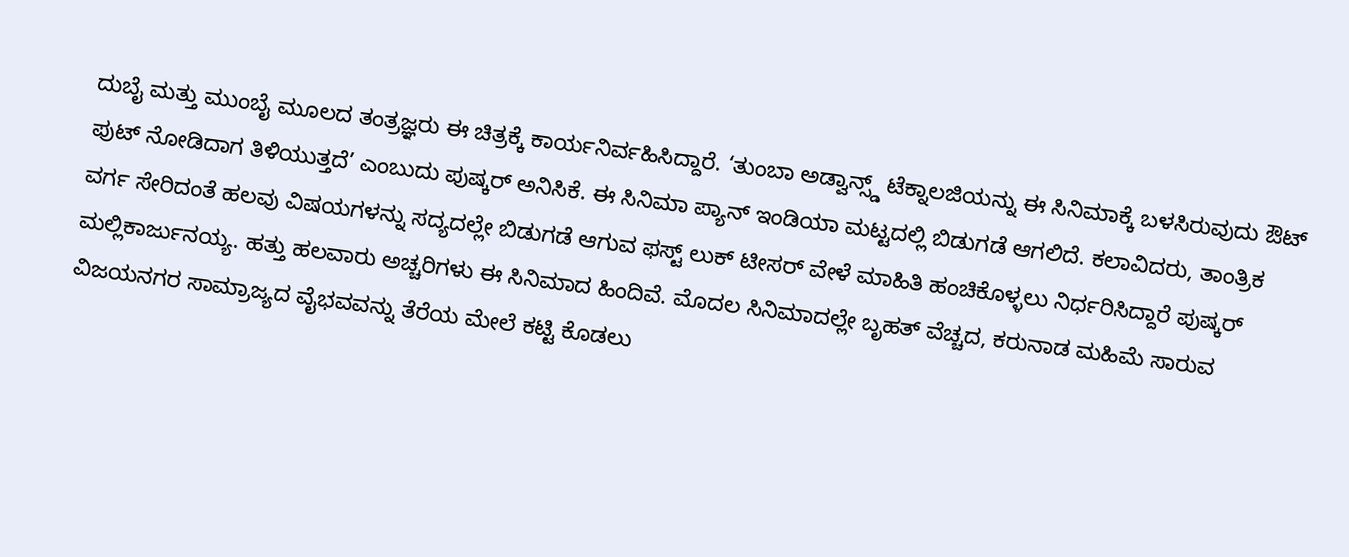ದುಬೈ ಮತ್ತು ಮುಂಬೈ ಮೂಲದ ತಂತ್ರಜ್ಞರು ಈ ಚಿತ್ರಕ್ಕೆ ಕಾರ್ಯನಿರ್ವಹಿಸಿದ್ದಾರೆ. ‘ತುಂಬಾ ಅಡ್ವಾನ್ಸ್ಡ್ ಟೆಕ್ನಾಲಜಿಯನ್ನು ಈ ಸಿನಿಮಾಕ್ಕೆ ಬಳಸಿರುವುದು ಔಟ್ ಪುಟ್ ನೋಡಿದಾಗ ತಿಳಿಯುತ್ತದೆ’ ಎಂಬುದು ಪುಷ್ಕರ್ ಅನಿಸಿಕೆ. ಈ ಸಿನಿಮಾ ಪ್ಯಾನ್ ಇಂಡಿಯಾ ಮಟ್ಟದಲ್ಲಿ ಬಿಡುಗಡೆ ಆಗಲಿದೆ. ಕಲಾವಿದರು, ತಾಂತ್ರಿಕ ವರ್ಗ ಸೇರಿದಂತೆ ಹಲವು ವಿಷಯಗಳನ್ನು ಸದ್ಯದಲ್ಲೇ ಬಿಡುಗಡೆ ಆಗುವ ಫಸ್ಟ್ ಲುಕ್ ಟೀಸರ್ ವೇಳೆ ಮಾಹಿತಿ ಹಂಚಿಕೊಳ್ಳಲು ನಿರ್ಧರಿಸಿದ್ದಾರೆ ಪುಷ್ಕರ್ ಮಲ್ಲಿಕಾರ್ಜುನಯ್ಯ. ಹತ್ತು ಹಲವಾರು ಅಚ್ಚರಿಗಳು ಈ ಸಿನಿಮಾದ ಹಿಂದಿವೆ. ಮೊದಲ ಸಿನಿಮಾದಲ್ಲೇ ಬೃಹತ್ ವೆಚ್ಚದ, ಕರುನಾಡ ಮಹಿಮೆ ಸಾರುವ ವಿಜಯನಗರ ಸಾಮ್ರಾಜ್ಯದ ವೈಭವವನ್ನು ತೆರೆಯ ಮೇಲೆ ಕಟ್ಟಿ ಕೊಡಲು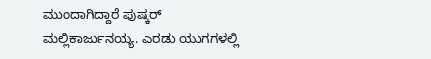ಮುಂದಾಗಿದ್ದಾರೆ ಪುಷ್ಕರ್ ಮಲ್ಲಿಕಾರ್ಜುನಯ್ಯ. ಎರಡು ಯುಗಗಳಲ್ಲಿ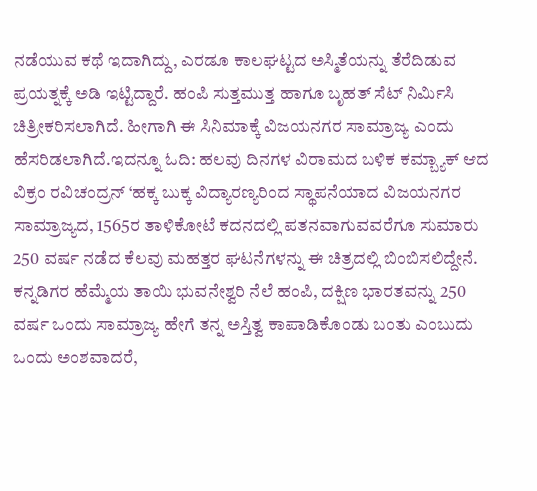ನಡೆಯುವ ಕಥೆ ಇದಾಗಿದ್ದು, ಎರಡೂ ಕಾಲಘಟ್ಟದ ಅಸ್ಮಿತೆಯನ್ನು ತೆರೆದಿಡುವ ಪ್ರಯತ್ನಕ್ಕೆ ಅಡಿ ಇಟ್ಟಿದ್ದಾರೆ. ಹಂಪಿ ಸುತ್ತಮುತ್ತ ಹಾಗೂ ಬೃಹತ್ ಸೆಟ್ ನಿರ್ಮಿಸಿ ಚಿತ್ರೀಕರಿಸಲಾಗಿದೆ. ಹೀಗಾಗಿ ಈ ಸಿನಿಮಾಕ್ಕೆ ವಿಜಯನಗರ ಸಾಮ್ರಾಜ್ಯ ಎಂದು ಹೆಸರಿಡಲಾಗಿದೆ.ಇದನ್ನೂ ಓದಿ: ಹಲವು ದಿನಗಳ ವಿರಾಮದ ಬಳಿಕ ಕಮ್ಬ್ಯಾಕ್ ಆದ ವಿಕ್ರಂ ರವಿಚಂದ್ರನ್ ‘ಹಕ್ಕ ಬುಕ್ಕ ವಿದ್ಯಾರಣ್ಯರಿಂದ ಸ್ಥಾಪನೆಯಾದ ವಿಜಯನಗರ ಸಾಮ್ರಾಜ್ಯದ, 1565ರ ತಾಳಿಕೋಟೆ ಕದನದಲ್ಲಿ ಪತನವಾಗುವವರೆಗೂ ಸುಮಾರು 250 ವರ್ಷ ನಡೆದ ಕೆಲವು ಮಹತ್ತರ ಘಟನೆಗಳನ್ನು ಈ ಚಿತ್ರದಲ್ಲಿ ಬಿಂಬಿಸಲಿದ್ದೇನೆ. ಕನ್ನಡಿಗರ ಹೆಮ್ಮೆಯ ತಾಯಿ ಭುವನೇಶ್ವರಿ ನೆಲೆ ಹಂಪಿ, ದಕ್ಷಿಣ ಭಾರತವನ್ನು 250 ವರ್ಷ ಒಂದು ಸಾಮ್ರಾಜ್ಯ ಹೇಗೆ ತನ್ನ ಅಸ್ತಿತ್ವ ಕಾಪಾಡಿಕೊಂಡು ಬಂತು ಎಂಬುದು ಒಂದು ಅಂಶವಾದರೆ,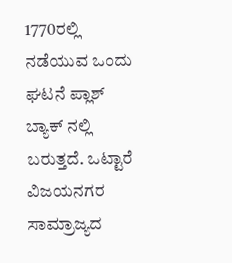1770ರಲ್ಲಿ ನಡೆಯುವ ಒಂದು ಘಟನೆ ಪ್ಲಾಶ್ ಬ್ಯಾಕ್ ನಲ್ಲಿ ಬರುತ್ತದೆ. ಒಟ್ಟಾರೆ ವಿಜಯನಗರ ಸಾಮ್ರಾಜ್ಯದ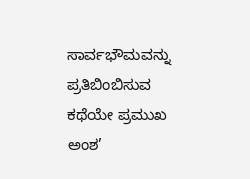ಸಾರ್ವಭೌಮವನ್ನು ಪ್ರತಿಬಿಂಬಿಸುವ ಕಥೆಯೇ ಪ್ರಮುಖ ಅಂಶ’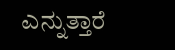ಎನ್ನುತ್ತಾರೆ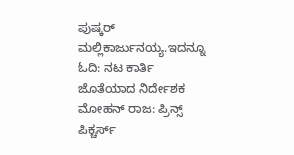ಪುಷ್ಕರ್ ಮಲ್ಲಿಕಾರ್ಜುನಯ್ಯ.ಇದನ್ನೂ ಓದಿ: ನಟ ಕಾರ್ತಿ ಜೊತೆಯಾದ ನಿರ್ದೇಶಕ ಮೋಹನ್ ರಾಜ: ಪ್ರಿನ್ಸ್ ಪಿಕ್ಚರ್ಸ್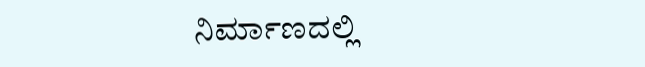ನಿರ್ಮಾಣದಲ್ಲಿ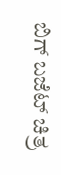ಬಿಗ್ ಬಜೆಟ್ ಚಿತ್ರ